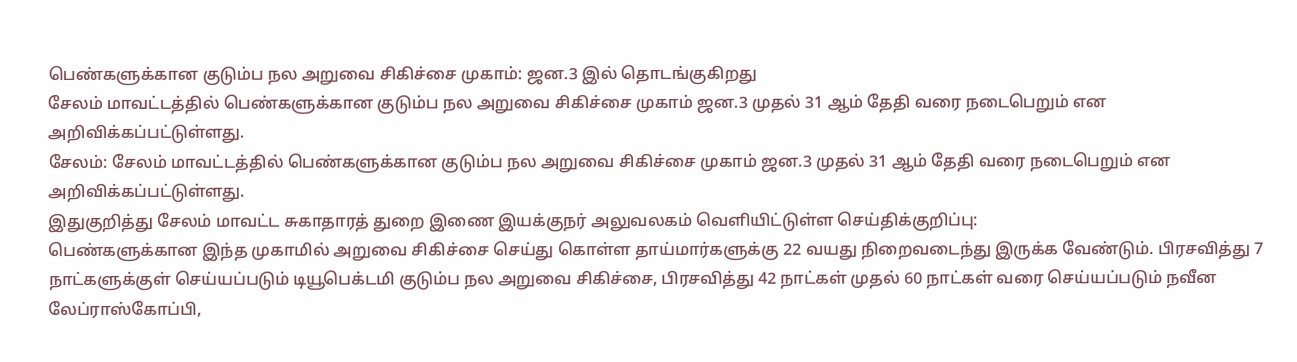பெண்களுக்கான குடும்ப நல அறுவை சிகிச்சை முகாம்: ஜன.3 இல் தொடங்குகிறது
சேலம் மாவட்டத்தில் பெண்களுக்கான குடும்ப நல அறுவை சிகிச்சை முகாம் ஜன.3 முதல் 31 ஆம் தேதி வரை நடைபெறும் என அறிவிக்கப்பட்டுள்ளது.
சேலம்: சேலம் மாவட்டத்தில் பெண்களுக்கான குடும்ப நல அறுவை சிகிச்சை முகாம் ஜன.3 முதல் 31 ஆம் தேதி வரை நடைபெறும் என அறிவிக்கப்பட்டுள்ளது.
இதுகுறித்து சேலம் மாவட்ட சுகாதாரத் துறை இணை இயக்குநர் அலுவலகம் வெளியிட்டுள்ள செய்திக்குறிப்பு:
பெண்களுக்கான இந்த முகாமில் அறுவை சிகிச்சை செய்து கொள்ள தாய்மார்களுக்கு 22 வயது நிறைவடைந்து இருக்க வேண்டும். பிரசவித்து 7 நாட்களுக்குள் செய்யப்படும் டியூபெக்டமி குடும்ப நல அறுவை சிகிச்சை, பிரசவித்து 42 நாட்கள் முதல் 60 நாட்கள் வரை செய்யப்படும் நவீன லேப்ராஸ்கோப்பி,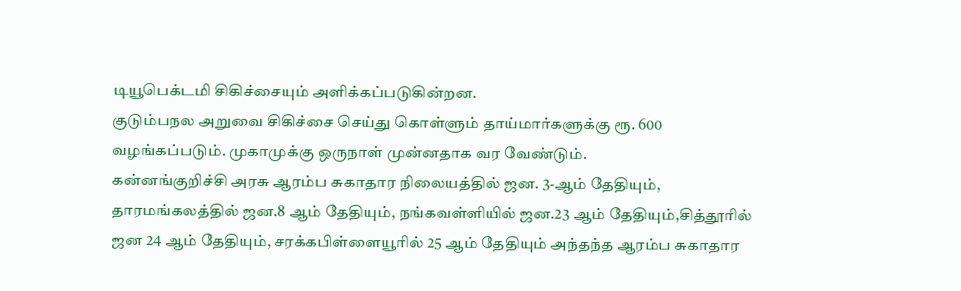டியூபெக்டமி சிகிச்சையும் அளிக்கப்படுகின்றன.
குடும்பநல அறுவை சிகிச்சை செய்து கொள்ளும் தாய்மார்களுக்கு ரூ. 600 வழங்கப்படும். முகாமுக்கு ஒருநாள் முன்னதாக வர வேண்டும்.
கன்னங்குறிச்சி அரசு ஆரம்ப சுகாதார நிலையத்தில் ஜன. 3-ஆம் தேதியும், தாரமங்கலத்தில் ஜன.8 ஆம் தேதியும், நங்கவள்ளியில் ஜன.23 ஆம் தேதியும்,சித்தூரில் ஜன 24 ஆம் தேதியும், சரக்கபிள்ளையூரில் 25 ஆம் தேதியும் அந்தந்த ஆரம்ப சுகாதார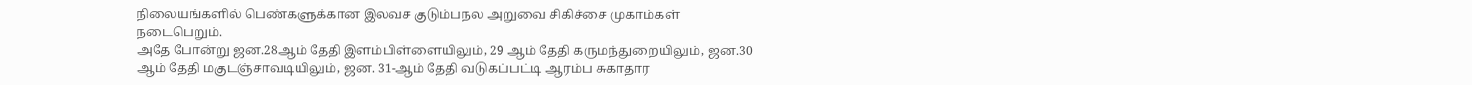நிலையங்களில் பெண்களுக்கான இலவச குடும்பநல அறுவை சிகிச்சை முகாம்கள் நடைபெறும்.
அதே போன்று ஜன.28ஆம் தேதி இளம்பிள்ளையிலும், 29 ஆம் தேதி கருமந்துறையிலும், ஜன.30 ஆம் தேதி மகுடஞ்சாவடியிலும், ஜன. 31-ஆம் தேதி வடுகப்பட்டி ஆரம்ப சுகாதார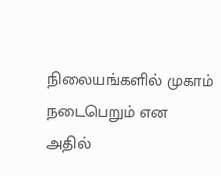நிலையங்களில் முகாம் நடைபெறும் என அதில்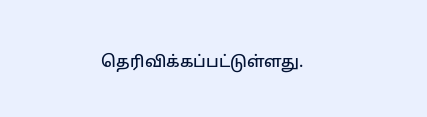தெரிவிக்கப்பட்டுள்ளது.